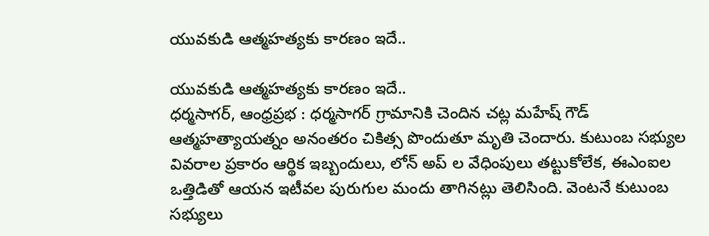యువకుడి ఆత్మహత్యకు కారణం ఇదే..

యువకుడి ఆత్మహత్యకు కారణం ఇదే..
ధర్మసాగర్, ఆంధ్రప్రభ : ధర్మసాగర్ గ్రామానికి చెందిన చట్ల మహేష్ గౌడ్ ఆత్మహత్యాయత్నం అనంతరం చికిత్స పొందుతూ మృతి చెందారు. కుటుంబ సభ్యుల వివరాల ప్రకారం ఆర్థిక ఇబ్బందులు, లోన్ అప్ ల వేధింపులు తట్టుకోలేక, ఈఎంఐల ఒత్తిడితో ఆయన ఇటీవల పురుగుల మందు తాగినట్లు తెలిసింది. వెంటనే కుటుంబ సభ్యులు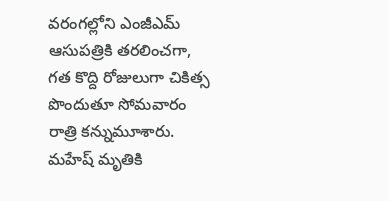వరంగల్లోని ఎంజీఎమ్ ఆసుపత్రికి తరలించగా, గత కొద్ది రోజులుగా చికిత్స పొందుతూ సోమవారం రాత్రి కన్నుమూశారు. మహేష్ మృతికి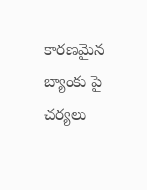కారణమైన బ్యాంకు పై చర్యలు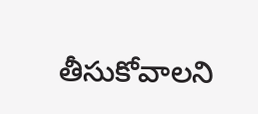తీసుకోవాలని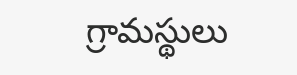గ్రామస్థులు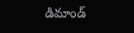డిమాండ్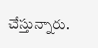చేస్తున్నారు.